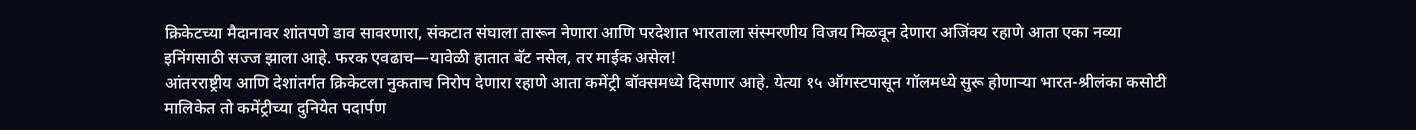क्रिकेटच्या मैदानावर शांतपणे डाव सावरणारा, संकटात संघाला तारून नेणारा आणि परदेशात भारताला संस्मरणीय विजय मिळवून देणारा अजिंक्य रहाणे आता एका नव्या इनिंगसाठी सज्ज झाला आहे. फरक एवढाच—यावेळी हातात बॅट नसेल, तर माईक असेल!
आंतरराष्ट्रीय आणि देशांतर्गत क्रिकेटला नुकताच निरोप देणारा रहाणे आता कमेंट्री बॉक्समध्ये दिसणार आहे. येत्या १५ ऑगस्टपासून गॉलमध्ये सुरू होणाऱ्या भारत-श्रीलंका कसोटी मालिकेत तो कमेंट्रीच्या दुनियेत पदार्पण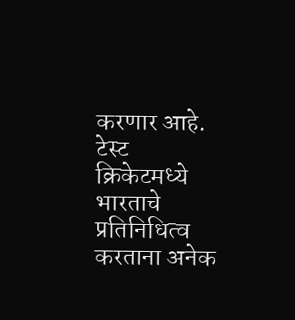करणार आहे.
टेस्ट क्रिकेटमध्ये भारताचे प्रतिनिधित्व करताना अनेक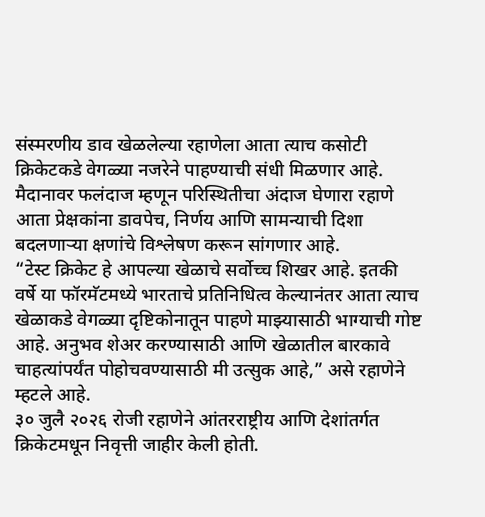संस्मरणीय डाव खेळलेल्या रहाणेला आता त्याच कसोटी क्रिकेटकडे वेगळ्या नजरेने पाहण्याची संधी मिळणार आहे. मैदानावर फलंदाज म्हणून परिस्थितीचा अंदाज घेणारा रहाणे आता प्रेक्षकांना डावपेच, निर्णय आणि सामन्याची दिशा बदलणाऱ्या क्षणांचे विश्लेषण करून सांगणार आहे.
“टेस्ट क्रिकेट हे आपल्या खेळाचे सर्वोच्च शिखर आहे. इतकी वर्षे या फॉरमॅटमध्ये भारताचे प्रतिनिधित्व केल्यानंतर आता त्याच खेळाकडे वेगळ्या दृष्टिकोनातून पाहणे माझ्यासाठी भाग्याची गोष्ट आहे. अनुभव शेअर करण्यासाठी आणि खेळातील बारकावे चाहत्यांपर्यंत पोहोचवण्यासाठी मी उत्सुक आहे,” असे रहाणेने म्हटले आहे.
३० जुलै २०२६ रोजी रहाणेने आंतरराष्ट्रीय आणि देशांतर्गत क्रिकेटमधून निवृत्ती जाहीर केली होती.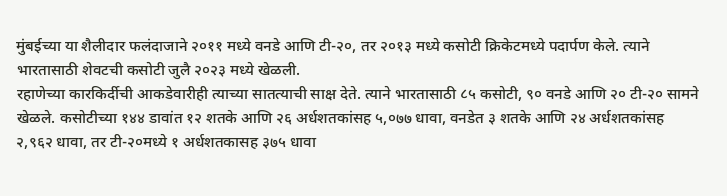मुंबईच्या या शैलीदार फलंदाजाने २०११ मध्ये वनडे आणि टी-२०, तर २०१३ मध्ये कसोटी क्रिकेटमध्ये पदार्पण केले. त्याने भारतासाठी शेवटची कसोटी जुलै २०२३ मध्ये खेळली.
रहाणेच्या कारकिर्दीची आकडेवारीही त्याच्या सातत्याची साक्ष देते. त्याने भारतासाठी ८५ कसोटी, ९० वनडे आणि २० टी-२० सामने खेळले. कसोटीच्या १४४ डावांत १२ शतके आणि २६ अर्धशतकांसह ५,०७७ धावा, वनडेत ३ शतके आणि २४ अर्धशतकांसह २,९६२ धावा, तर टी-२०मध्ये १ अर्धशतकासह ३७५ धावा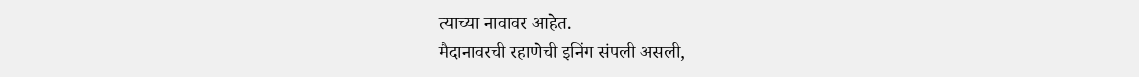त्याच्या नावावर आहेत.
मैदानावरची रहाणेची इनिंग संपली असली,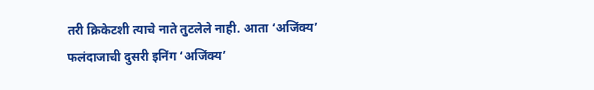तरी क्रिकेटशी त्याचे नाते तुटलेले नाही. आता ‘अजिंक्य’ फलंदाजाची दुसरी इनिंग ‘अजिंक्य’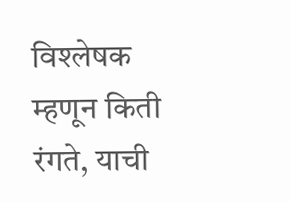विश्लेषक म्हणून किती रंगते, याची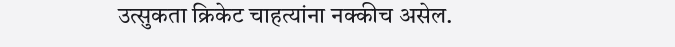उत्सुकता क्रिकेट चाहत्यांना नक्कीच असेल.